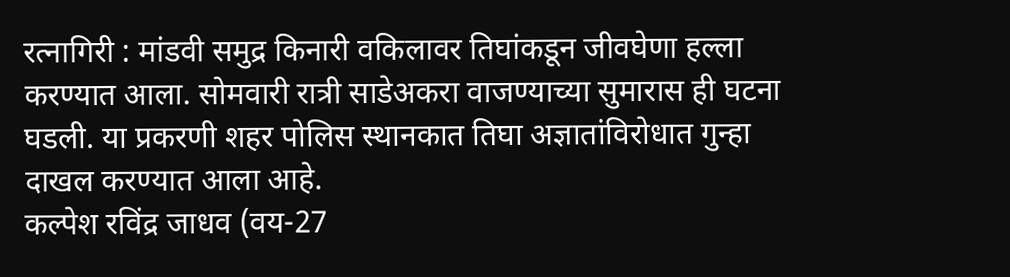रत्नागिरी : मांडवी समुद्र किनारी वकिलावर तिघांकडून जीवघेणा हल्ला करण्यात आला. सोमवारी रात्री साडेअकरा वाजण्याच्या सुमारास ही घटना घडली. या प्रकरणी शहर पोलिस स्थानकात तिघा अज्ञातांविरोधात गुन्हा दाखल करण्यात आला आहे.
कल्पेश रविंद्र जाधव (वय-27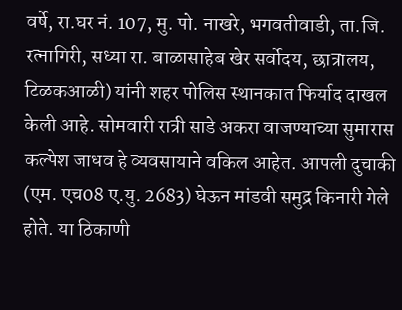वर्षे, रा.घर नं. 107, मु. पो. नाखरे, भगवतीवाडी, ता.जि. रत्नागिरी, सध्या रा. बाळासाहेब खेर सर्वोदय, छात्रालय, टिळकआळी) यांनी शहर पोलिस स्थानकात फिर्याद दाखल केली आहे. सोमवारी रात्री साडे अकरा वाजण्याच्या सुमारास कल्पेश जाधव हे व्यवसायाने वकिल आहेत. आपली दुचाकी (एम. एच08 ए.यु. 2683) घेऊन मांडवी समुद्र किनारी गेले होते. या ठिकाणी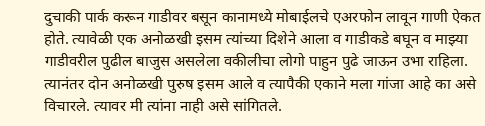दुचाकी पार्क करून गाडीवर बसून कानामध्ये मोबाईलचे एअरफोन लावून गाणी ऐकत होते. त्यावेळी एक अनोळखी इसम त्यांच्या दिशेने आला व गाडीकडे बघून व माझ्या गाडीवरील पुढील बाजुस असलेला वकीलीचा लोगो पाहुन पुढे जाऊन उभा राहिला. त्यानंतर दोन अनोळखी पुरुष इसम आले व त्यापैकी एकाने मला गांजा आहे का असे विचारले. त्यावर मी त्यांना नाही असे सांगितले.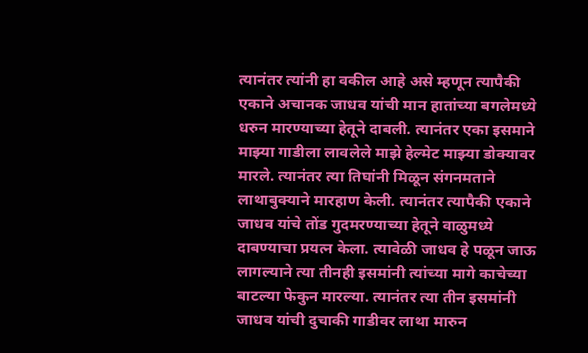त्यानंतर त्यांनी हा वकील आहे असे म्हणून त्यापैकी एकाने अचानक जाधव यांची मान हातांच्या बगलेमध्ये धरुन मारण्याच्या हेतूने दाबली. त्यानंतर एका इसमाने माझ्या गाडीला लावलेले माझे हेल्मेट माझ्या डोक्यावर मारले. त्यानंतर त्या तिघांनी मिळून संगनमताने लाथाबुक्याने मारहाण केली. त्यानंतर त्यापैकी एकाने जाधव यांचे तोंड गुदमरण्याच्या हेतूने वाळुमध्ये दाबण्याचा प्रयत्न केला. त्यावेळी जाधव हे पळून जाऊ लागल्याने त्या तीनही इसमांनी त्यांच्या मागे काचेच्या बाटल्या फेकुन मारल्या. त्यानंतर त्या तीन इसमांनी जाधव यांची दुचाकी गाडीवर लाथा मारुन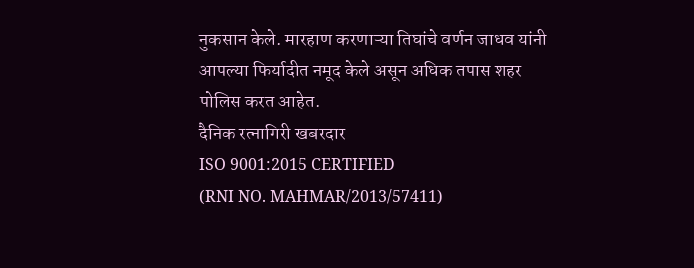नुकसान केले. मारहाण करणाऱ्या तिघांचे वर्णन जाधव यांनी आपल्या फिर्यादीत नमूद केले असून अधिक तपास शहर पोलिस करत आहेत.
दैनिक रत्नागिरी खबरदार
ISO 9001:2015 CERTIFIED
(RNI NO. MAHMAR/2013/57411)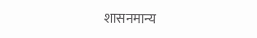शासनमान्य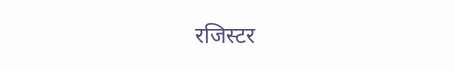रजिस्टर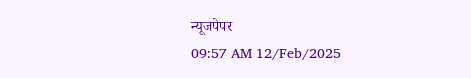न्यूजपेपर
09:57 AM 12/Feb/2025